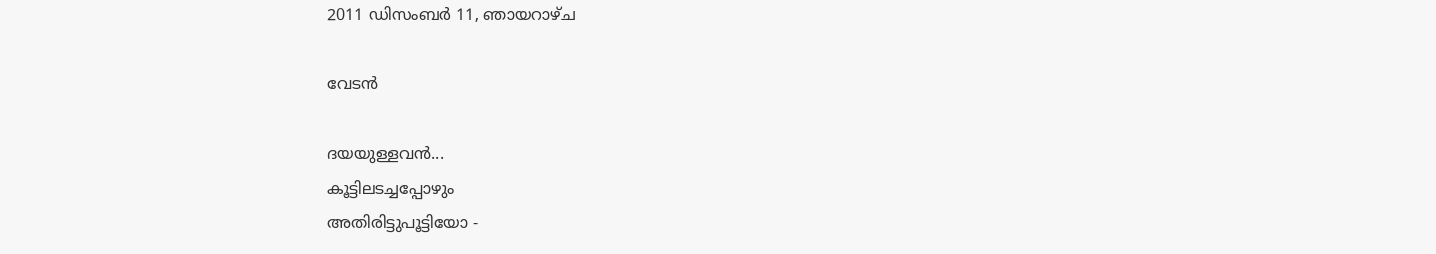2011 ഡിസംബർ 11, ഞായറാഴ്‌ച

വേടന്‍

ദയയുള്ളവന്‍...
കൂട്ടിലടച്ചപ്പോഴും
അതിരിട്ടുപൂട്ടിയോ -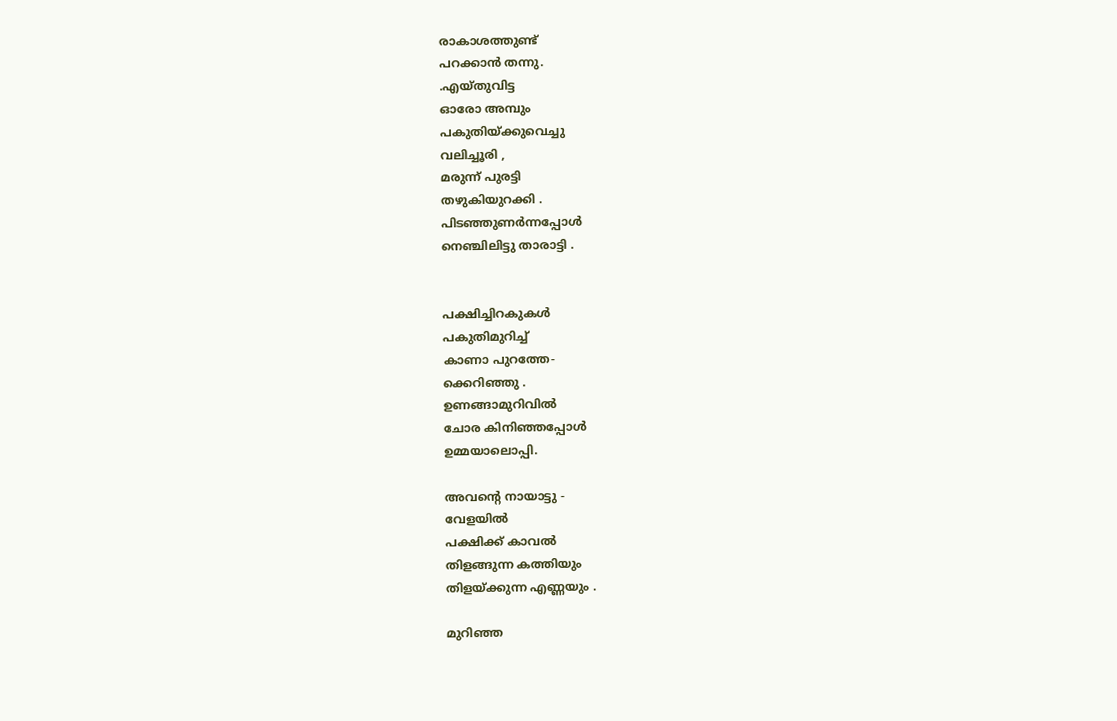രാകാശത്തുണ്ട്
പറക്കാന്‍ തന്നു.
.എയ്തുവിട്ട
ഓരോ അമ്പും
പകുതിയ്ക്കുവെച്ചു
വലിച്ചൂരി ,
മരുന്ന് പുരട്ടി
തഴുകിയുറക്കി .
പിടഞ്ഞുണര്‍ന്നപ്പോള്‍
നെഞ്ചിലിട്ടു താരാട്ടി .


പക്ഷിച്ചിറകുകള്‍
പകുതിമുറിച്ച്‌
കാണാ പുറത്തേ-
ക്കെറിഞ്ഞു .
ഉണങ്ങാമുറിവില്‍
ചോര കിനിഞ്ഞപ്പോള്‍
ഉമ്മയാലൊപ്പി.

അവന്‍റെ നായാട്ടു -
വേളയില്‍
പക്ഷിക്ക് കാവല്‍
തിളങ്ങുന്ന കത്തിയും
തിളയ്ക്കുന്ന എണ്ണയും .

മുറിഞ്ഞ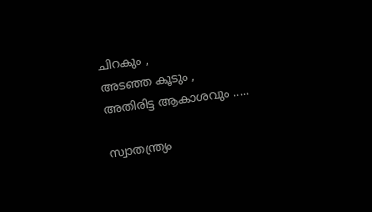ചിറകും ,
അടഞ്ഞ കൂടും ,
അതിരിട്ട ആകാശവും .....

സ്വാതന്ത്ര്യം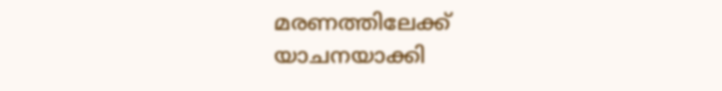മരണത്തിലേക്ക്
യാചനയാക്കി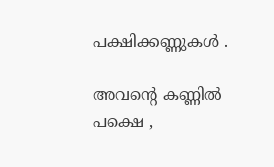പക്ഷിക്കണ്ണുകള്‍ .

അവന്‍റെ കണ്ണില്‍
പക്ഷെ ,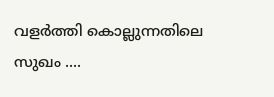വളര്‍ത്തി കൊല്ലുന്നതിലെ
സുഖം ....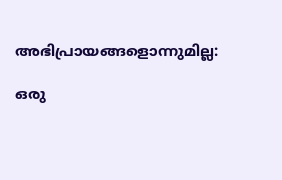അഭിപ്രായങ്ങളൊന്നുമില്ല:

ഒരു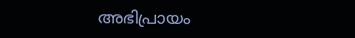അഭിപ്രായം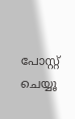പോസ്റ്റ് ചെയ്യൂ